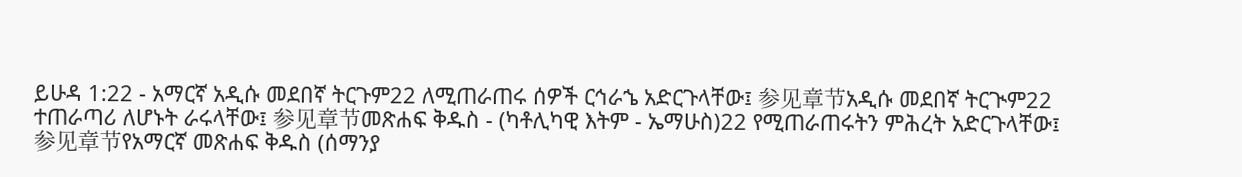ይሁዳ 1:22 - አማርኛ አዲሱ መደበኛ ትርጉም22 ለሚጠራጠሩ ሰዎች ርኅራኄ አድርጉላቸው፤ 参见章节አዲሱ መደበኛ ትርጒም22 ተጠራጣሪ ለሆኑት ራሩላቸው፤ 参见章节መጽሐፍ ቅዱስ - (ካቶሊካዊ እትም - ኤማሁስ)22 የሚጠራጠሩትን ምሕረት አድርጉላቸው፤ 参见章节የአማርኛ መጽሐፍ ቅዱስ (ሰማንያ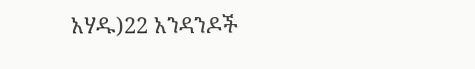አሃዱ)22 አንዳንዶች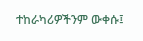ተከራካሪዎችንም ውቀሱ፤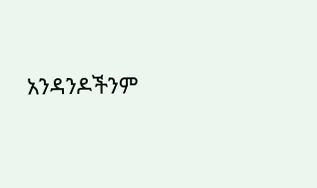አንዳንዶችንም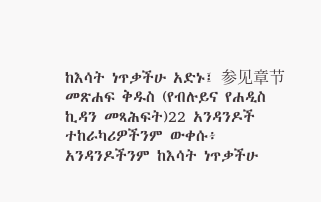ከእሳት ነጥቃችሁ አድኑ፤ 参见章节መጽሐፍ ቅዱስ (የብሉይና የሐዲስ ኪዳን መጻሕፍት)22 አንዳንዶች ተከራካሪዎችንም ውቀሱ፥ አንዳንዶችንም ከእሳት ነጥቃችሁ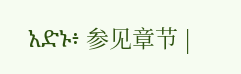አድኑ፥ 参见章节 |